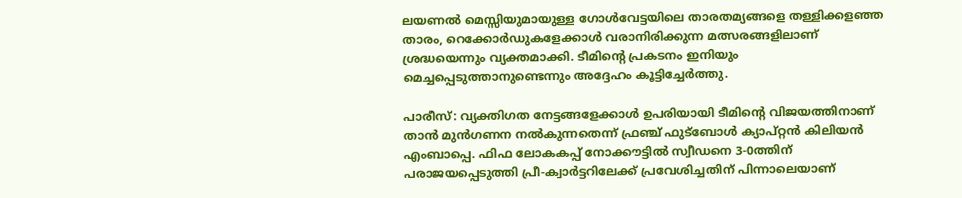ലയണൽ മെസ്സിയുമായുള്ള ഗോൾവേട്ടയിലെ താരതമ്യങ്ങളെ തള്ളിക്കളഞ്ഞ താരം, റെക്കോർഡുകളേക്കാൾ വരാനിരിക്കുന്ന മത്സരങ്ങളിലാണ് ശ്രദ്ധയെന്നും വ്യക്തമാക്കി. ടീമിന്റെ പ്രകടനം ഇനിയും മെച്ചപ്പെടുത്താനുണ്ടെന്നും അദ്ദേഹം കൂട്ടിച്ചേർത്തു.

പാരീസ്: വ്യക്തിഗത നേട്ടങ്ങളേക്കാള്‍ ഉപരിയായി ടീമിന്റെ വിജയത്തിനാണ് താന്‍ മുന്‍ഗണന നല്‍കുന്നതെന്ന് ഫ്രഞ്ച് ഫുട്‌ബോള്‍ ക്യാപ്റ്റന്‍ കിലിയന്‍ എംബാപ്പെ. ഫിഫ ലോകകപ്പ് നോക്കൗട്ടില്‍ സ്വീഡനെ 3-0ത്തിന് പരാജയപ്പെടുത്തി പ്രീ-ക്വാര്‍ട്ടറിലേക്ക് പ്രവേശിച്ചതിന് പിന്നാലെയാണ്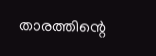താരത്തിന്റെ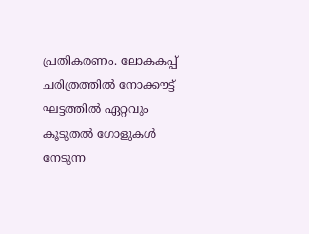പ്രതികരണം. ലോകകപ്പ് ചരിത്രത്തില്‍ നോക്കൗട്ട് ഘട്ടത്തില്‍ ഏറ്റവും കൂടുതല്‍ ഗോളുകള്‍ നേടുന്ന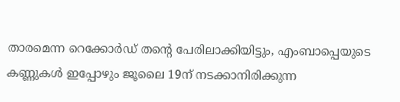താരമെന്ന റെക്കോര്‍ഡ് തന്റെ പേരിലാക്കിയിട്ടും, എംബാപ്പെയുടെ കണ്ണുകള്‍ ഇപ്പോഴും ജൂലൈ 19ന് നടക്കാനിരിക്കുന്ന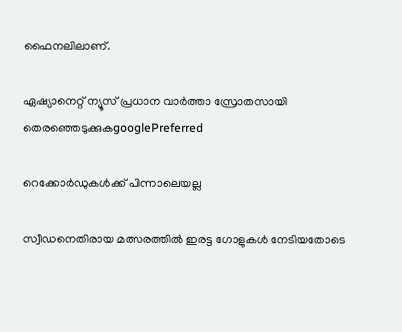ഫൈനലിലാണ്.

ഏഷ്യാനെറ്റ് ന്യൂസ് പ്രധാന വാർത്താ സ്രോതസായി തെരഞ്ഞെടുക്കുകgooglePreferred

റെക്കോര്‍ഡുകള്‍ക്ക് പിന്നാലെയല്ല

സ്വീഡനെതിരായ മത്സരത്തില്‍ ഇരട്ട ഗോളുകള്‍ നേടിയതോടെ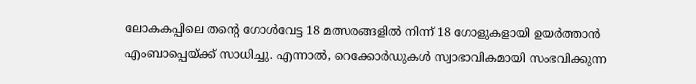ലോകകപ്പിലെ തന്റെ ഗോള്‍വേട്ട 18 മത്സരങ്ങളില്‍ നിന്ന് 18 ഗോളുകളായി ഉയര്‍ത്താന്‍ എംബാപ്പെയ്ക്ക് സാധിച്ചു. എന്നാല്‍, റെക്കോര്‍ഡുകള്‍ സ്വാഭാവികമായി സംഭവിക്കുന്ന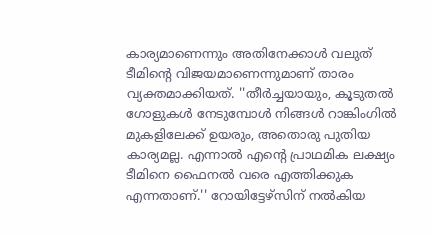കാര്യമാണെന്നും അതിനേക്കാള്‍ വലുത് ടീമിന്റെ വിജയമാണെന്നുമാണ് താരം വ്യക്തമാക്കിയത്. ''തീര്‍ച്ചയായും, കൂടുതല്‍ ഗോളുകള്‍ നേടുമ്പോള്‍ നിങ്ങള്‍ റാങ്കിംഗില്‍ മുകളിലേക്ക് ഉയരും, അതൊരു പുതിയ കാര്യമല്ല. എന്നാല്‍ എന്റെ പ്രാഥമിക ലക്ഷ്യം ടീമിനെ ഫൈനല്‍ വരെ എത്തിക്കുക എന്നതാണ്.'' റോയിട്ടേഴ്‌സിന് നല്‍കിയ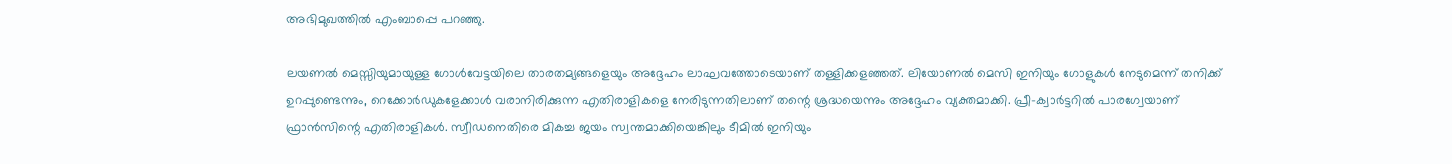അഭിമുഖത്തില്‍ എംബാപ്പെ പറഞ്ഞു.

ലയണല്‍ മെസ്സിയുമായുള്ള ഗോള്‍വേട്ടയിലെ താരതമ്യങ്ങളെയും അദ്ദേഹം ലാഘവത്തോടെയാണ് തള്ളിക്കളഞ്ഞത്. ലിയോണല്‍ മെസി ഇനിയും ഗോളുകള്‍ നേടുമെന്ന് തനിക്ക് ഉറപ്പുണ്ടെന്നും, റെക്കോര്‍ഡുകളേക്കാള്‍ വരാനിരിക്കുന്ന എതിരാളികളെ നേരിടുന്നതിലാണ് തന്റെ ശ്രദ്ധയെന്നും അദ്ദേഹം വ്യക്തമാക്കി. പ്രീ-ക്വാര്‍ട്ടറില്‍ പാരഗ്വേയാണ് ഫ്രാന്‍സിന്റെ എതിരാളികള്‍. സ്വീഡനെതിരെ മികച്ച ജയം സ്വന്തമാക്കിയെങ്കിലും ടീമില്‍ ഇനിയും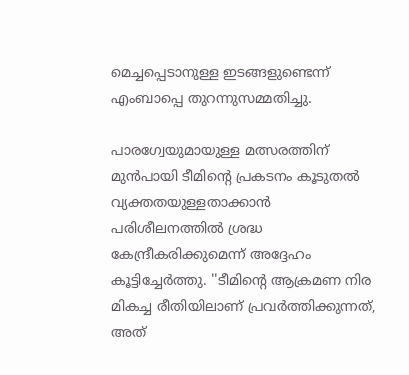മെച്ചപ്പെടാനുള്ള ഇടങ്ങളുണ്ടെന്ന് എംബാപ്പെ തുറന്നുസമ്മതിച്ചു.

പാരഗ്വേയുമായുള്ള മത്സരത്തിന് മുന്‍പായി ടീമിന്റെ പ്രകടനം കൂടുതല്‍ വ്യക്തതയുള്ളതാക്കാന്‍ പരിശീലനത്തില്‍ ശ്രദ്ധ കേന്ദ്രീകരിക്കുമെന്ന് അദ്ദേഹം കൂട്ടിച്ചേര്‍ത്തു. ''ടീമിന്റെ ആക്രമണ നിര മികച്ച രീതിയിലാണ് പ്രവര്‍ത്തിക്കുന്നത്, അത്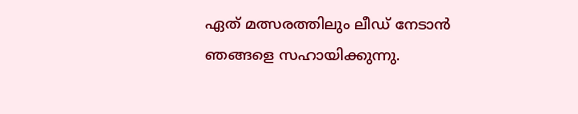ഏത് മത്സരത്തിലും ലീഡ് നേടാന്‍ ഞങ്ങളെ സഹായിക്കുന്നു.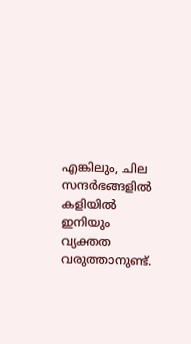എങ്കിലും, ചില സന്ദര്‍ഭങ്ങളില്‍ കളിയില്‍ ഇനിയും വ്യക്തത വരുത്താനുണ്ട്.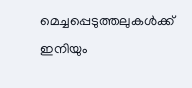മെച്ചപ്പെടുത്തലുകള്‍ക്ക് ഇനിയും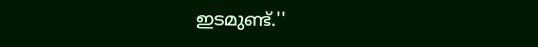ഇടമുണ്ട്.''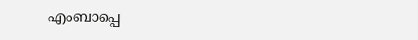എംബാപ്പെ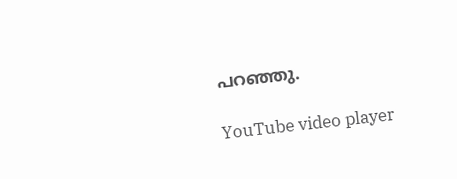പറഞ്ഞു.

YouTube video player